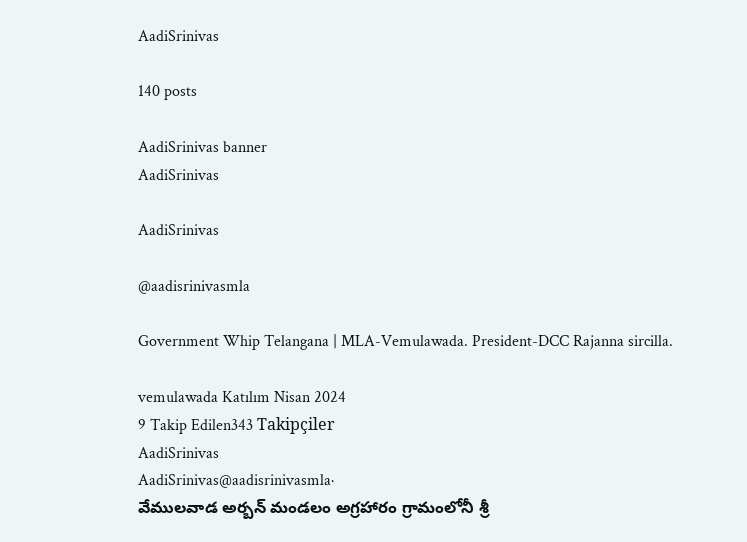AadiSrinivas

140 posts

AadiSrinivas banner
AadiSrinivas

AadiSrinivas

@aadisrinivasmla

Government Whip Telangana | MLA-Vemulawada. President-DCC Rajanna sircilla.

vemulawada Katılım Nisan 2024
9 Takip Edilen343 Takipçiler
AadiSrinivas
AadiSrinivas@aadisrinivasmla·
వేములవాడ అర్బన్ మండలం అగ్రహారం గ్రామంలోనీ శ్రీ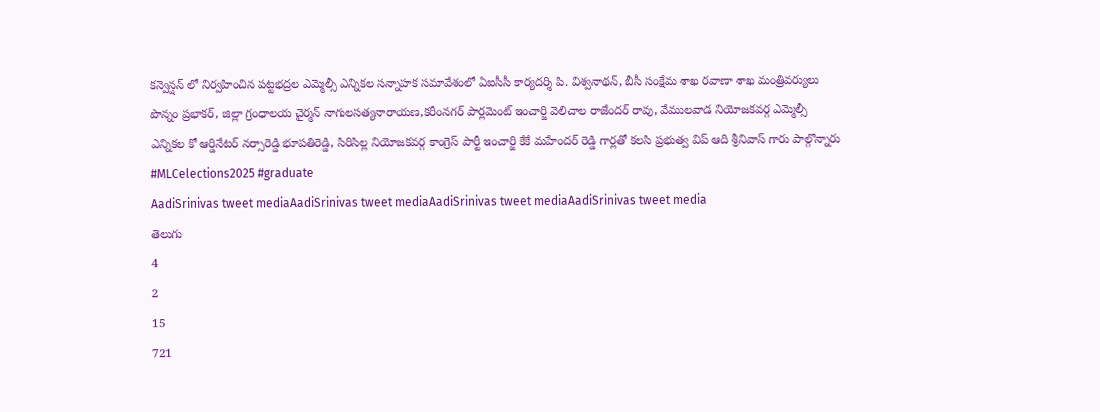కన్వెన్షన్ లో నిర్వహించిన పట్టభద్రల ఎమ్మెల్సీ ఎన్నికల సన్నాహక సమావేశంలో ఏఐసీసీ కార్యదర్శి పి. విశ్వనాథన్, బీసీ సంక్షేమ శాఖ రవాణా శాఖ మంత్రివర్యులు పొన్నం ప్రభాకర్, జిల్లా గ్రంధాలయ చైర్మన్ నాగులసత్యనారాయణ,కరీంనగర్ పార్లమెంట్ ఇంచార్జి వెలిచాల రాజేందర్ రావు, వేములవాడ నియోజకవర్గ ఎమ్మెల్సీ ఎన్నికల కో ఆర్డినేటర్ నర్సారెడ్డి భూపతిరెడ్డి, సిరిసిల్ల నియోజకవర్గ కాంగ్రెస్ పార్టీ ఇంచార్జి కేకే మహేందర్ రెడ్డి గార్లతో కలసి ప్రభుత్వ విప్ ఆది శ్రీనివాస్ గారు పాల్గొన్నారు #MLCelections2025 #graduate
AadiSrinivas tweet mediaAadiSrinivas tweet mediaAadiSrinivas tweet mediaAadiSrinivas tweet media
తెలుగు
4
2
15
721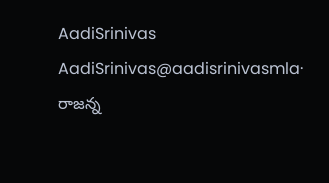AadiSrinivas
AadiSrinivas@aadisrinivasmla·
రాజన్న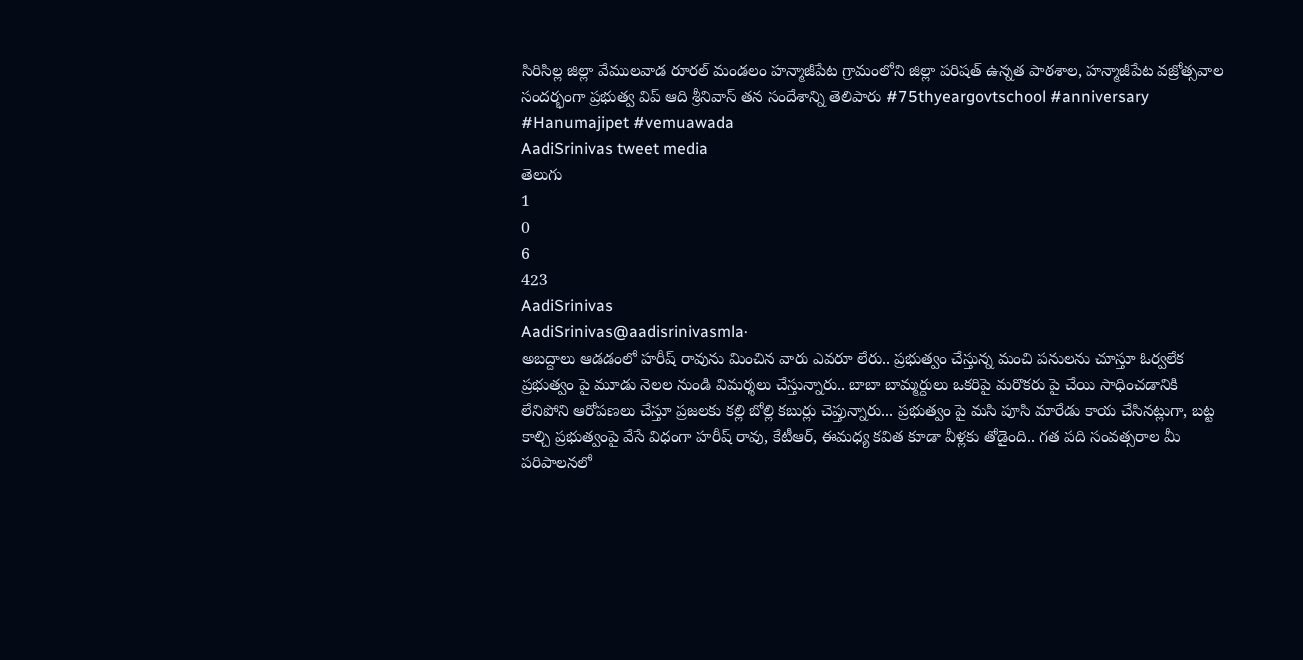సిరిసిల్ల జిల్లా వేములవాడ రూరల్ మండలం హన్మాజీపేట గ్రామంలోని జిల్లా పరిషత్ ఉన్నత పాఠశాల, హన్మాజీపేట వజ్రోత్సవాల సందర్భంగా ప్రభుత్వ విప్ ఆది శ్రీనివాస్ తన సందేశాన్ని తెలిపారు #75thyeargovtschool #anniversary #Hanumajipet #vemuawada
AadiSrinivas tweet media
తెలుగు
1
0
6
423
AadiSrinivas
AadiSrinivas@aadisrinivasmla·
అబద్దాలు ఆడడంలో హరీష్ రావును మించిన వారు ఎవరూ లేరు.. ప్రభుత్వం చేస్తున్న మంచి పనులను చూస్తూ ఓర్వలేక ప్రభుత్వం పై మూడు నెలల నుండి విమర్శలు చేస్తున్నారు.. బాబా బామ్మర్దులు ఒకరిపై మరొకరు పై చేయి సాధించడానికి లేనిపోని ఆరోపణలు చేస్తూ ప్రజలకు కల్లి బోల్లి కబుర్లు చెప్తున్నారు... ప్రభుత్వం పై మసి పూసి మారేడు కాయ చేసినట్లుగా, బట్ట కాల్చి ప్రభుత్వంపై వేసే విధంగా హరీష్ రావు, కేటీఆర్, ఈమధ్య కవిత కూడా వీళ్లకు తోడైంది.. గత పది సంవత్సరాల మీ పరిపాలనలో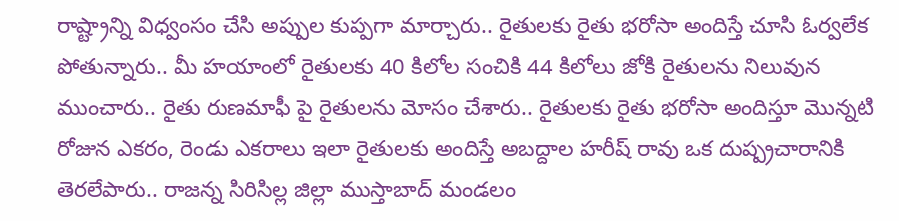రాష్ట్రాన్ని విధ్వంసం చేసి అప్పుల కుప్పగా మార్చారు.. రైతులకు రైతు భరోసా అందిస్తే చూసి ఓర్వలేక పోతున్నారు.. మీ హయాంలో రైతులకు 40 కిలోల సంచికి 44 కిలోలు జోకి రైతులను నిలువున ముంచారు.. రైతు రుణమాఫీ పై రైతులను మోసం చేశారు.. రైతులకు రైతు భరోసా అందిస్తూ మొన్నటి రోజున ఎకరం, రెండు ఎకరాలు ఇలా రైతులకు అందిస్తే అబద్దాల హరీష్ రావు ఒక దుష్ప్రచారానికి తెరలేపారు.. రాజన్న సిరిసిల్ల జిల్లా ముస్తాబాద్ మండలం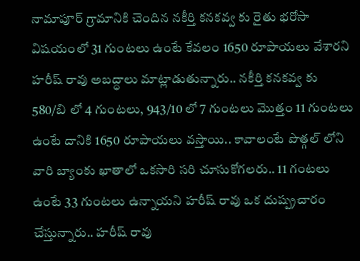నామాపూర్ గ్రామానికి చెందిన నకీర్తి కనకవ్వ కు రైతు భరోసా విషయంలో 31 గుంటలు ఉంటే కేవలం 1650 రూపాయలు వేశారని హరీష్ రావు అబద్ధాలు మాట్లాడుతున్నారు.. నకీర్తి కనకవ్వ కు 580/బి లో 4 గుంటలు, 943/10 లో 7 గుంటలు మొత్తం 11 గుంటలు ఉంటే దానికి 1650 రూపాయలు వస్తాయి.. కావాలంటే పొత్గల్ లోని వారి బ్యాంకు ఖాతాలో ఒకసారి సరి చూసుకోగలరు.. 11 గంటలు ఉంటే 33 గుంటలు ఉన్నాయని హరీష్ రావు ఒక దుష్ప్రచారం చేస్తున్నారు.. హరీష్ రావు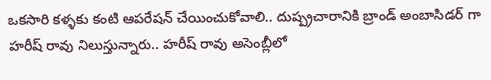ఒకసారి కళ్ళకు కంటి ఆపరేషన్ చేయించుకోవాలి.. దుష్ప్రచారానికి బ్రాండ్ అంబాసిడర్ గా హరీష్ రావు నిలుస్తున్నారు.. హరీష్ రావు అసెంబ్లీలో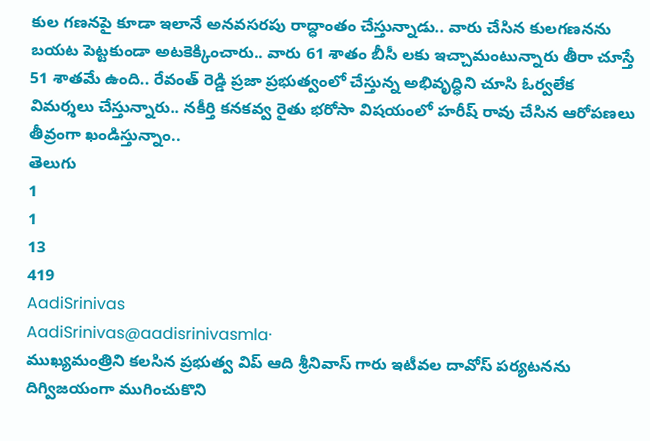కుల గణనపై కూడా ఇలానే అనవసరపు రాద్ధాంతం చేస్తున్నాడు.. వారు చేసిన కులగణనను బయట పెట్టకుండా అటకెక్కించారు.. వారు 61 శాతం బీసీ లకు ఇచ్చామంటున్నారు తీరా చూస్తే 51 శాతమే ఉంది.. రేవంత్ రెడ్డి ప్రజా ప్రభుత్వంలో చేస్తున్న అభివృద్ధిని చూసి ఓర్వలేక విమర్శలు చేస్తున్నారు.. నకీర్తి కనకవ్వ రైతు భరోసా విషయంలో హరీష్ రావు చేసిన ఆరోపణలు తీవ్రంగా ఖండిస్తున్నాం..
తెలుగు
1
1
13
419
AadiSrinivas
AadiSrinivas@aadisrinivasmla·
ముఖ్యమంత్రిని కలసిన ప్రభుత్వ విప్ ఆది శ్రీనివాస్ గారు ఇటీవల దావోస్ పర్యటనను దిగ్విజయంగా ముగించుకొని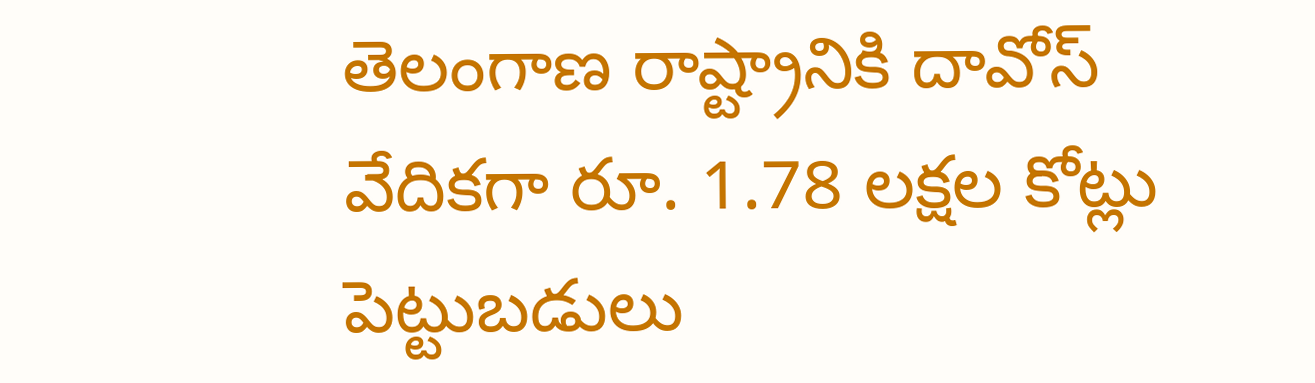తెలంగాణ రాష్ట్రానికి దావోస్ వేదికగా రూ. 1.78 ల‌క్ష‌ల కోట్లు పెట్టుబ‌డులు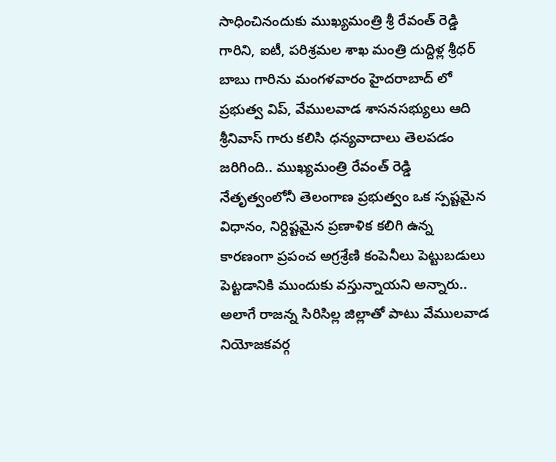సాధించినందుకు ముఖ్య‌మంత్రి శ్రీ రేవంత్ రెడ్డి గారిని, ఐటీ, పరిశ్రమల శాఖ మంత్రి దుద్దిళ్ల శ్రీధర్ బాబు గారిను మంగళవారం హైదరాబాద్ లో ప్రభుత్వ విప్, వేములవాడ శాసనసభ్యులు ఆది శ్రీనివాస్ గారు కలిసి ధన్యవాదాలు తెలపడం జరిగింది.. ముఖ్యమంత్రి రేవంత్ రెడ్డి నేతృత్వంలోనీ తెలంగాణ ప్రభుత్వం ఒక స్పష్టమైన విధానం, నిర్దిష్టమైన ప్రణాళిక కలిగి ఉన్న కారణంగా ప్రపంచ అగ్రశ్రేణి కంపెనీలు పెట్టుబడులు పెట్టడానికి ముందుకు వస్తున్నాయని అన్నారు.. అలాగే రాజన్న సిరిసిల్ల జిల్లాతో పాటు వేములవాడ నియోజకవర్గ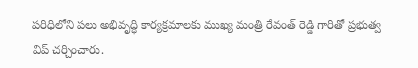పరిధిలోని పలు అభివృద్ధి కార్యక్రమాలకు ముఖ్య మంత్రి రేవంత్ రెడ్డి గారితో ప్రభుత్వ విప్ చర్చించారు.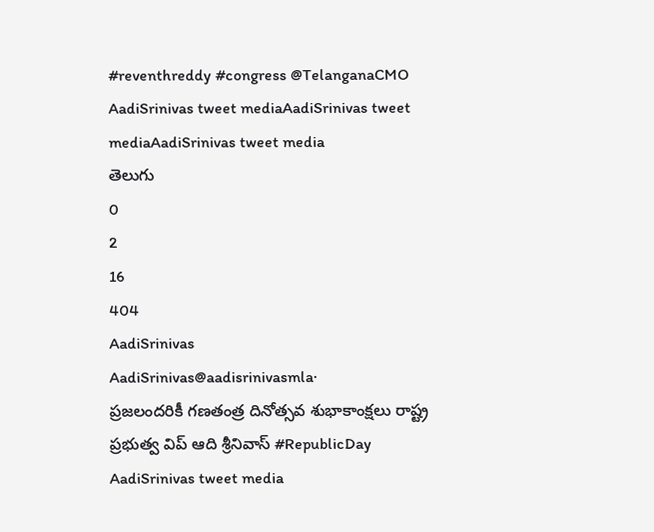#reventhreddy #congress @TelanganaCMO
AadiSrinivas tweet mediaAadiSrinivas tweet mediaAadiSrinivas tweet media
తెలుగు
0
2
16
404
AadiSrinivas
AadiSrinivas@aadisrinivasmla·
ప్రజలందరికీ గణతంత్ర దినోత్సవ శుభాకాంక్షలు రాష్ట్ర ప్రభుత్వ విప్ ఆది శ్రీనివాస్ #RepublicDay
AadiSrinivas tweet media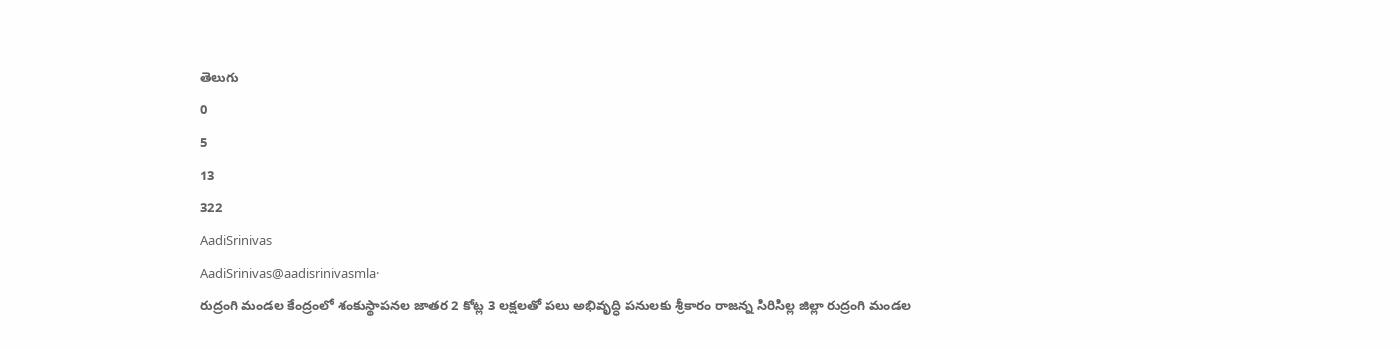తెలుగు
0
5
13
322
AadiSrinivas
AadiSrinivas@aadisrinivasmla·
రుద్రంగి మండల కేంద్రంలో శంకుస్థాపనల జాతర 2 కోట్ల 3 లక్షలతో పలు అభివృద్ధి పనులకు శ్రీకారం రాజన్న సిరిసిల్ల జిల్లా రుద్రంగి మండల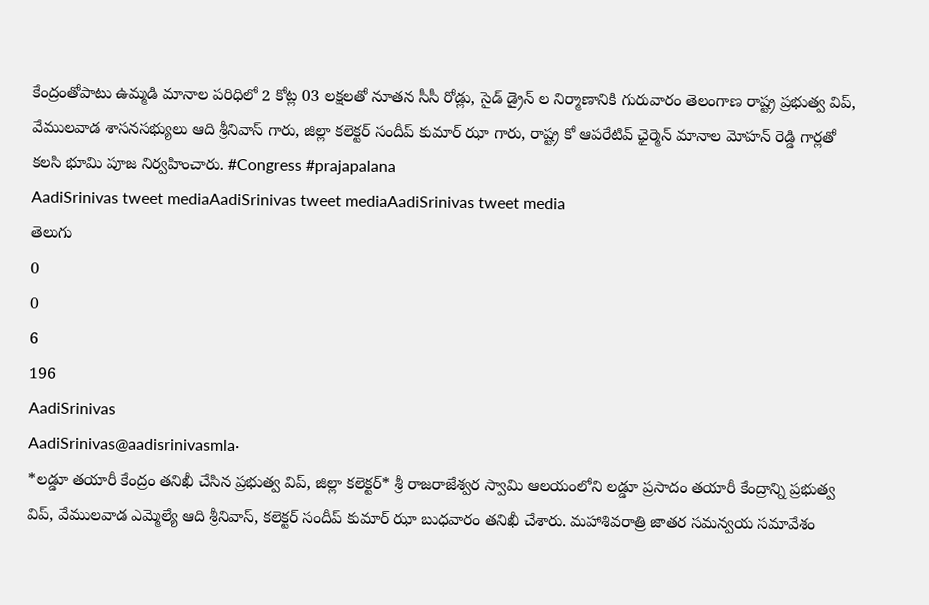కేంద్రంతోపాటు ఉమ్మడి మానాల పరిధిలో 2 కోట్ల 03 లక్షలతో నూతన సీసీ రోడ్లు, సైడ్ డ్రైన్ ల నిర్మాణానికి గురువారం తెలంగాణ రాష్ట్ర ప్రభుత్వ విప్, వేములవాడ శాసనసభ్యులు ఆది శ్రీనివాస్ గారు, జిల్లా కలెక్టర్ సందీప్ కుమార్ ఝా గారు, రాష్ట్ర కో ఆపరేటివ్ ఛైర్మెన్ మానాల మోహన్ రెడ్డి గార్లతో కలసి భూమి పూజ నిర్వహించారు. #Congress #prajapalana
AadiSrinivas tweet mediaAadiSrinivas tweet mediaAadiSrinivas tweet media
తెలుగు
0
0
6
196
AadiSrinivas
AadiSrinivas@aadisrinivasmla·
*లడ్డూ తయారీ కేంద్రం తనిఖీ చేసిన ప్రభుత్వ విప్, జిల్లా కలెక్టర్* శ్రీ రాజరాజేశ్వర స్వామి ఆలయంలోని లడ్డూ ప్రసాదం తయారీ కేంద్రాన్ని ప్రభుత్వ విప్, వేములవాడ ఎమ్మెల్యే ఆది శ్రీనివాస్, కలెక్టర్ సందీప్ కుమార్ ఝా బుధవారం తనిఖీ చేశారు. మహాశివరాత్రి జాతర సమన్వయ సమావేశం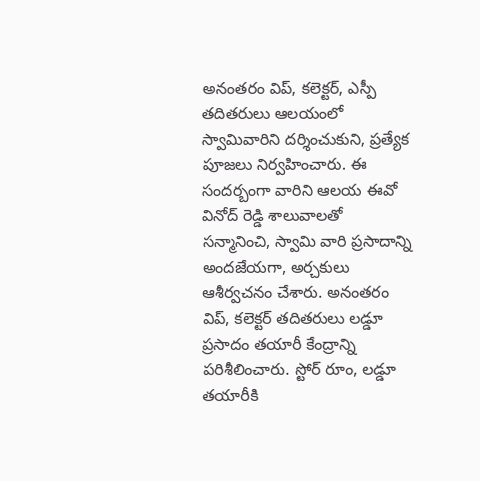అనంతరం విప్, కలెక్టర్, ఎస్పీ తదితరులు ఆలయంలో స్వామివారిని దర్శించుకుని, ప్రత్యేక పూజలు నిర్వహించారు. ఈ సందర్బంగా వారిని ఆలయ ఈవో వినోద్ రెడ్డి శాలువాలతో సన్మానించి, స్వామి వారి ప్రసాదాన్ని అందజేయగా, అర్చకులు ఆశీర్వచనం చేశారు. అనంతరం విప్, కలెక్టర్ తదితరులు లడ్డూ ప్రసాదం తయారీ కేంద్రాన్ని పరిశీలించారు. స్టోర్ రూం, లడ్డూ తయారీకి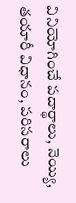వినియోగించే పదార్థాలు, నెయ్యి, తయారీ విధానం, పరిసరాలు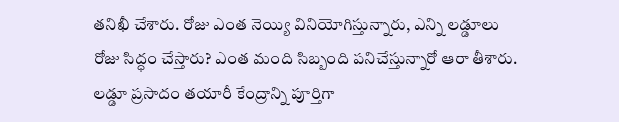తనిఖీ చేశారు. రోజు ఎంత నెయ్యి వినియోగిస్తున్నారు, ఎన్ని లడ్డూలు రోజు సిద్ధం చేస్తారు? ఎంత మంది సిబ్బంది పనిచేస్తున్నారో ఆరా తీశారు. లడ్డూ ప్రసాదం తయారీ కేంద్రాన్ని పూర్తిగా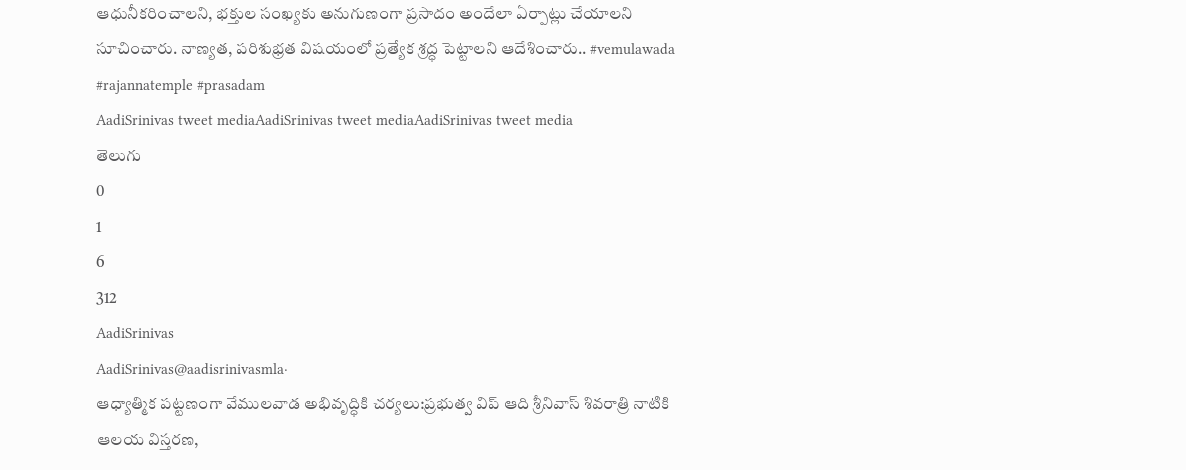ఆధునీకరించాలని, భక్తుల సంఖ్యకు అనుగుణంగా ప్రసాదం అందేలా ఏర్పాట్లు చేయాలని సూచించారు. నాణ్యత, పరిశుభ్రత విషయంలో ప్రత్యేక శ్రద్ధ పెట్టాలని ఆదేశించారు.. #vemulawada #rajannatemple #prasadam
AadiSrinivas tweet mediaAadiSrinivas tweet mediaAadiSrinivas tweet media
తెలుగు
0
1
6
312
AadiSrinivas
AadiSrinivas@aadisrinivasmla·
ఆధ్యాత్మిక పట్టణంగా వేములవాడ అభివృద్ధికి చర్యలు:ప్రభుత్వ విప్ ఆది శ్రీనివాస్ శివరాత్రి నాటికి ఆలయ విస్తరణ,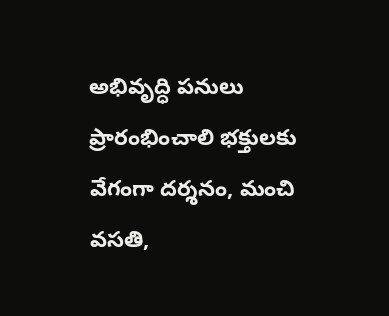అభివృద్ధి పనులు ప్రారంభించాలి భక్తులకు వేగంగా దర్శనం, మంచి వసతి,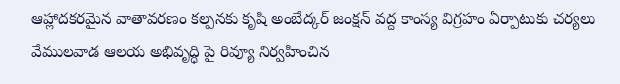ఆహ్లాదకరమైన వాతావరణం కల్పనకు కృషి అంబేద్కర్ జంక్షన్ వద్ద కాంస్య విగ్రహం ఏర్పాటుకు చర్యలు వేములవాడ ఆలయ అభివృద్ధి పై రివ్యూ నిర్వహించిన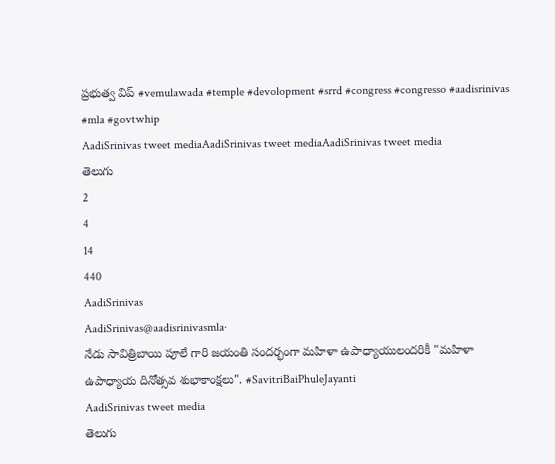ప్రభుత్వ విప్ #vemulawada #temple #devolopment #srrd #congress #congresso #aadisrinivas #mla #govtwhip
AadiSrinivas tweet mediaAadiSrinivas tweet mediaAadiSrinivas tweet media
తెలుగు
2
4
14
440
AadiSrinivas
AadiSrinivas@aadisrinivasmla·
నేడు సావిత్రిబాయి పూలే గారి జయంతి సందర్భంగా మహిళా ఉపాధ్యాయులందరికీ "మహిళా ఉపాధ్యాయ దినోత్సవ శుభాకాంక్షలు". #SavitriBaiPhuleJayanti
AadiSrinivas tweet media
తెలుగు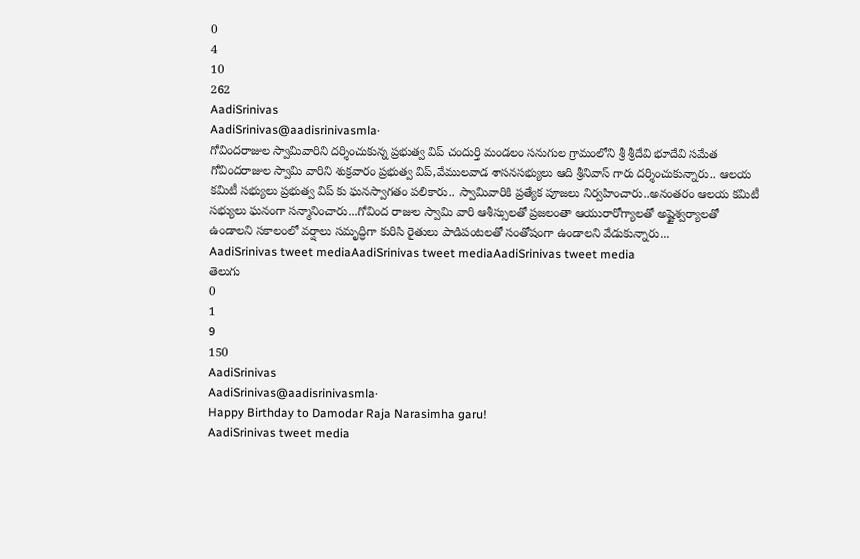0
4
10
262
AadiSrinivas
AadiSrinivas@aadisrinivasmla·
గోవిందరాజుల స్వామివారిని దర్శించుకున్న ప్రభుత్వ విప్ చందుర్తి మండలం సనుగుల గ్రామంలోని శ్రీ శ్రీదేవి భూదేవి సమేత గోవిందరాజుల స్వామి వారిని శుక్రవారం ప్రభుత్వ విప్,వేములవాడ శాసనసభ్యులు ఆది శ్రీనివాస్ గారు దర్శించుకున్నారు.. ఆలయ కమిటీ సభ్యులు ప్రభుత్వ విప్ కు ఘనస్వాగతం పలికారు.. స్వామివారికి ప్రత్యేక పూజలు నిర్వహించారు..అనంతరం ఆలయ కమిటీ సభ్యులు ఘనంగా సన్మానించారు...గోవింద రాజుల స్వామి వారి ఆశీస్సులతో ప్రజలంతా ఆయురారోగ్యాలతో అష్టైశ్వర్యాలతో ఉండాలని సకాలంలో వర్షాలు సమృద్ధిగా కురిసి రైతులు పాడిపంటలతో సంతోషంగా ఉండాలని వేడుకున్నారు...
AadiSrinivas tweet mediaAadiSrinivas tweet mediaAadiSrinivas tweet media
తెలుగు
0
1
9
150
AadiSrinivas
AadiSrinivas@aadisrinivasmla·
Happy Birthday to Damodar Raja Narasimha garu!
AadiSrinivas tweet media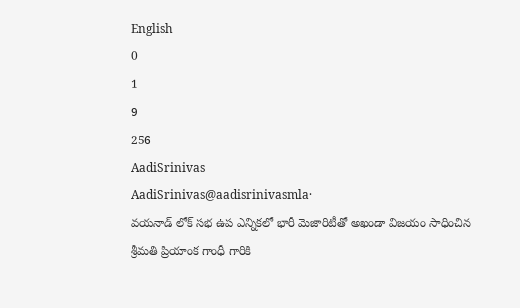English
0
1
9
256
AadiSrinivas
AadiSrinivas@aadisrinivasmla·
వయనాడ్ లోక్ సభ ఉప ఎన్నికలో భారీ మెజారిటీతో అఖండా విజయం సాధించిన శ్రీమతి ప్రియాంక గాంధీ గారికి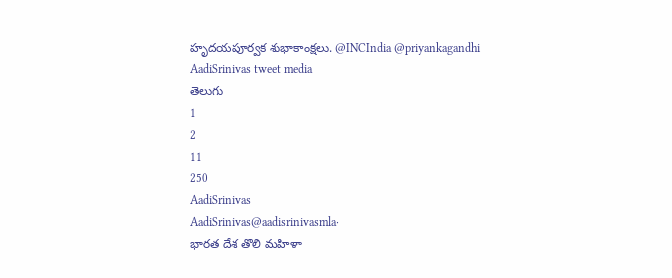హృదయపూర్వక శుభాకాంక్షలు. @INCIndia @priyankagandhi
AadiSrinivas tweet media
తెలుగు
1
2
11
250
AadiSrinivas
AadiSrinivas@aadisrinivasmla·
భారత దేశ తొలి మహిళా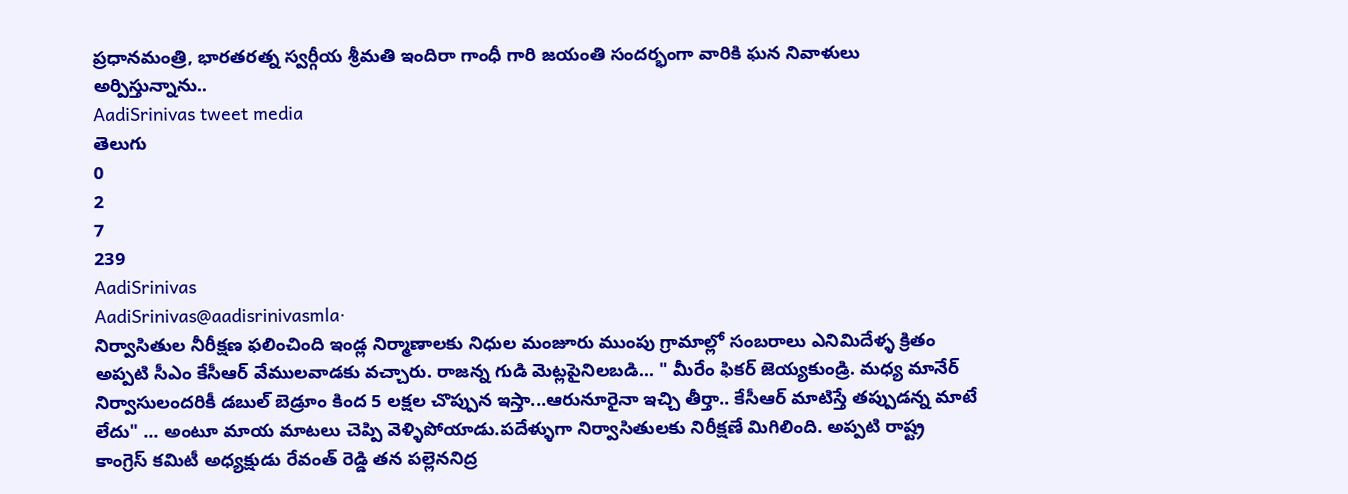ప్రధానమంత్రి, భారతరత్న స్వర్గీయ శ్రీమతి ఇందిరా గాంధీ గారి జయంతి సందర్భంగా వారికి ఘన నివాళులు అర్పిస్తున్నాను..
AadiSrinivas tweet media
తెలుగు
0
2
7
239
AadiSrinivas
AadiSrinivas@aadisrinivasmla·
నిర్వాసితుల నీరీక్షణ ఫలించింది ఇండ్ల నిర్మాణాలకు నిధుల మంజూరు ముంపు గ్రామాల్లో సంబరాలు ఎనిమిదేళ్ళ క్రితం అప్పటి సీఎం కేసీఆర్ వేములవాడకు వచ్చారు. రాజన్న గుడి మెట్లపైనిలబడి... " మీరేం ఫికర్ జెయ్యకుండ్రి. మధ్య మానేర్ నిర్వాసులందరికీ డబుల్ బెడ్రూం కింద 5 లక్షల చొప్పున ఇస్తా...ఆరునూరైనా ఇచ్చి తీర్తా.. కేసీఆర్ మాటిస్తే తప్పుడన్న మాటే లేదు" ... అంటూ మాయ మాటలు చెప్పి వెళ్ళిపోయాడు.పదేళ్ళుగా నిర్వాసితులకు నిరీక్షణే మిగిలింది. అప్పటి రాష్ట్ర కాంగ్రెస్ కమిటీ అధ్యక్షుడు రేవంత్ రెడ్డి తన పల్లెననిద్ర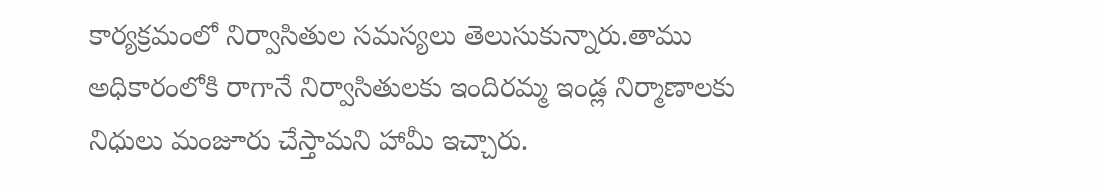కార్యక్రమంలో నిర్వాసితుల సమస్యలు తెలుసుకున్నారు.తాము అధికారంలోకి రాగానే నిర్వాసితులకు ఇందిరమ్మ ఇండ్ల నిర్మాణాలకు నిధులు మంజూరు చేస్తామని హామీ ఇచ్చారు.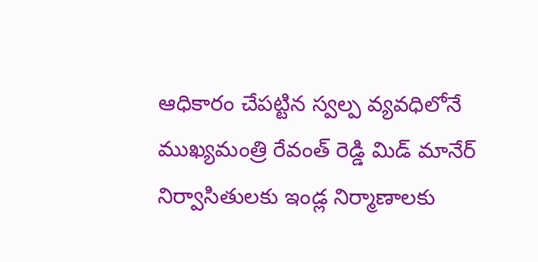ఆధికారం చేపట్టిన స్వల్ప వ్యవధిలోనే ముఖ్యమంత్రి రేవంత్ రెడ్డి మిడ్ మానేర్ నిర్వాసితులకు ఇండ్ల నిర్మాణాలకు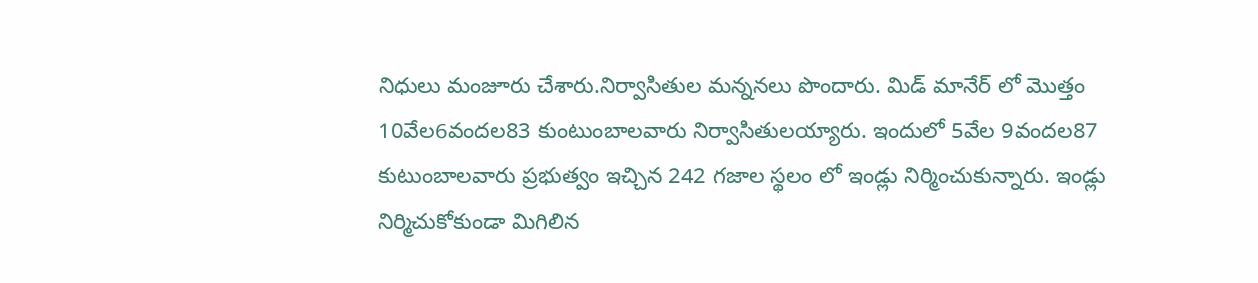నిధులు మంజూరు చేశారు.నిర్వాసితుల మన్ననలు పొందారు. మిడ్ మానేర్ లో మొత్తం 10వేల6వందల83 కుంటుంబాలవారు నిర్వాసితులయ్యారు. ఇందులో 5వేల 9వందల87 కుటుంబాలవారు ప్రభుత్వం ఇచ్చిన 242 గజాల స్థలం లో ఇండ్లు నిర్మించుకున్నారు. ఇండ్లు నిర్మిచుకోకుండా మిగిలిన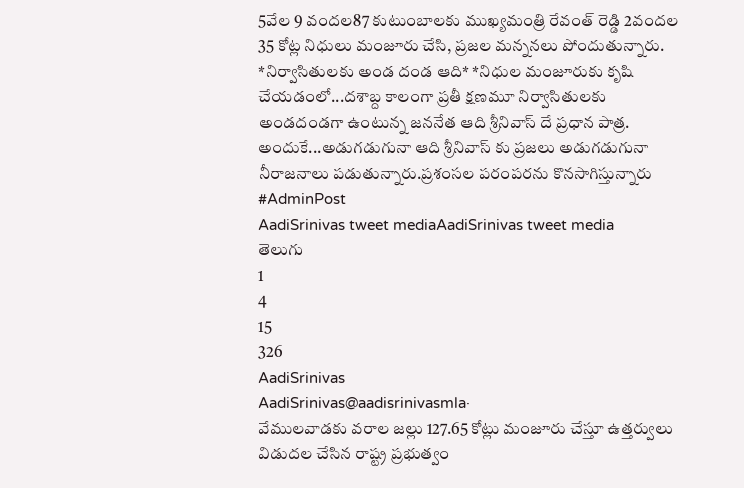5వేల 9 వందల87 కుటుంబాలకు ముఖ్యమంత్రి రేవంత్ రెడ్డి 2వందల 35 కోట్ల నిధులు మంజూరు చేసి, ప్రజల మన్ననలు పోందుతున్నారు. *నిర్వాసితులకు అండ దండ ఆది* *నిధుల మంజూరుకు కృషి చేయడంలో...దశాబ్ద కాలంగా ప్రతీ క్షణమూ నిర్వాసితులకు అండదండగా ఉంటున్న జననేత ఆది శ్రీనివాస్ దే ప్రధాన పాత్ర. అందుకే...అడుగడుగునా ఆది శ్రీనివాస్ కు‌ ప్రజలు అడుగడుగునా నీరాజనాలు పడుతున్నారు.ప్రశంసల పరంపరను కొనసాగిస్తున్నారు #AdminPost
AadiSrinivas tweet mediaAadiSrinivas tweet media
తెలుగు
1
4
15
326
AadiSrinivas
AadiSrinivas@aadisrinivasmla·
వేములవాడకు వరాల జల్లు 127.65 కోట్లు మంజూరు చేస్తూ ఉత్తర్వులు విడుదల చేసిన రాష్ట్ర ప్రభుత్వం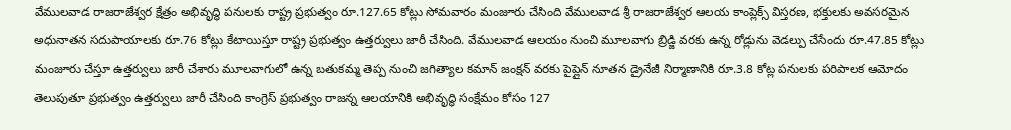వేములవాడ రాజరాజేశ్వర క్షేత్రం అభివృద్ధి పనులకు రాష్ట్ర ప్రభుత్వం రూ.127.65 కోట్లు సోమవారం మంజూరు చేసింది వేములవాడ శ్రీ రాజరాజేశ్వర ఆలయ కాంప్లెక్స్ విస్తరణ, భక్తులకు అవసరమైన అధునాతన సదుపాయాలకు రూ.76 కోట్లు కేటాయిస్తూ రాష్ట్ర ప్రభుత్వం ఉత్తర్వులు జారీ చేసింది. వేములవాడ ఆలయం నుంచి మూలవాగు బ్రిడ్జి వరకు ఉన్న రోడ్లును వెడల్పు చేసేందు రూ.47.85 కోట్లు మంజూరు చేస్తూ ఉత్తర్వులు జారీ చేశారు మూలవాగులో ఉన్న బతుకమ్మ తెప్ప నుంచి జగిత్యాల కమాన్ జంక్షన్ వరకు పైప్లైన్ నూతన డ్రైనేజీ నిర్మాణానికి రూ.3.8 కోట్ల పనులకు పరిపాలక ఆమోదం తెలుపుతూ ప్రభుత్వం ఉత్తర్వులు జారీ చేసింది కాంగ్రెస్ ప్రభుత్వం రాజన్న ఆలయానికి అభివృద్ధి సంక్షేమం కోసం 127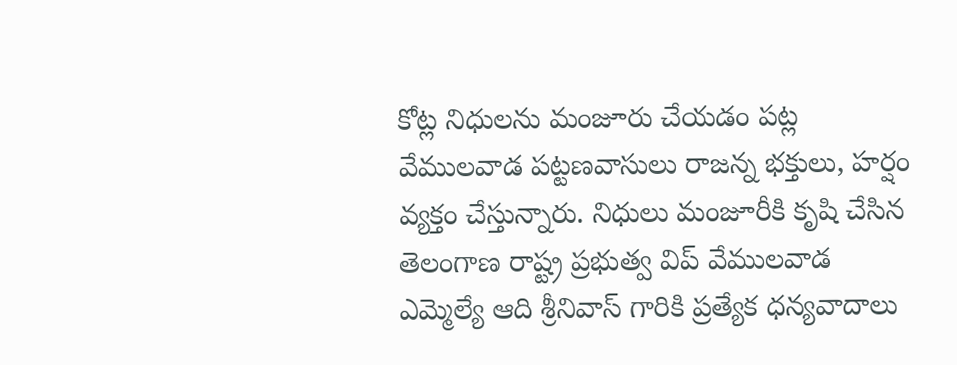కోట్ల నిధులను మంజూరు చేయడం పట్ల వేములవాడ పట్టణవాసులు రాజన్న భక్తులు, హర్షం వ్యక్తం చేస్తున్నారు. నిధులు మంజూరీకి కృషి చేసిన తెలంగాణ రాష్ట్ర ప్రభుత్వ విప్ వేములవాడ ఎమ్మెల్యే ఆది శ్రీనివాస్ గారికి ప్రత్యేక ధన్యవాదాలు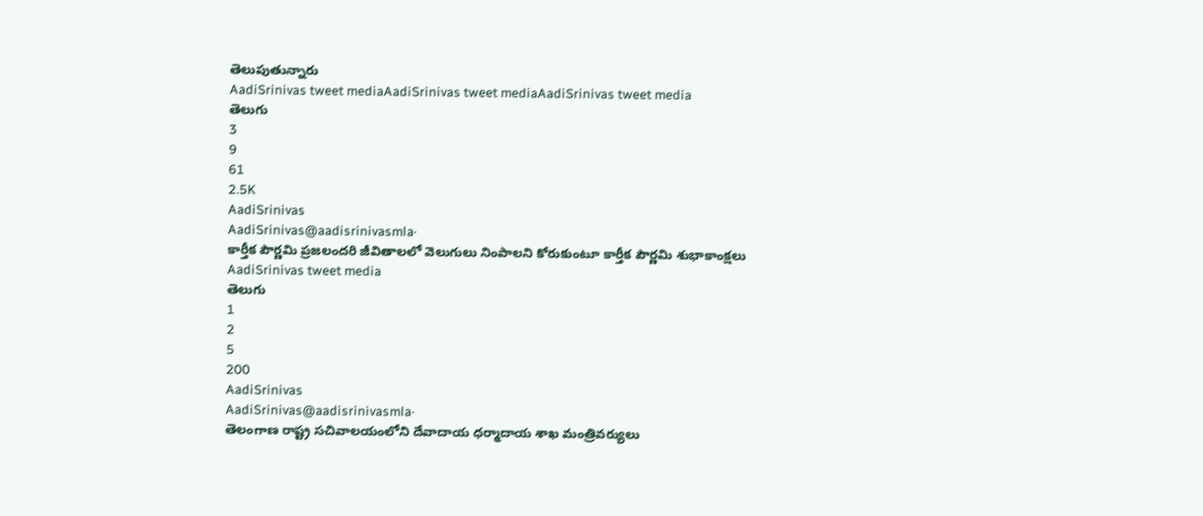తెలుపుతున్నారు
AadiSrinivas tweet mediaAadiSrinivas tweet mediaAadiSrinivas tweet media
తెలుగు
3
9
61
2.5K
AadiSrinivas
AadiSrinivas@aadisrinivasmla·
కార్తీక పౌర్ణమి ప్రజలందరి జీవితాలలో వెలుగులు నింపాలని కోరుకుంటూ కార్తీక పౌర్ణమి శుభాకాంక్షలు
AadiSrinivas tweet media
తెలుగు
1
2
5
200
AadiSrinivas
AadiSrinivas@aadisrinivasmla·
తెలంగాణ రాష్ట్ర సచివాలయంలోని దేవాదాయ ధర్మాదాయ శాఖ మంత్రివర్యులు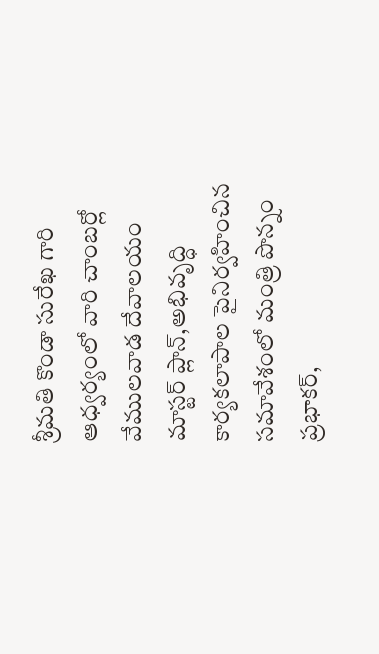శ్రీమతి కొండా సురేఖ గారి ఆధ్వర్యంలో వారి చాంబర్లో వేములవాడ దేవాలయం మాస్టర్ ప్లాన్,అభివృద్ధి కార్యకలాపాల పైనిర్వహించిన సమావేశంలో మంత్రి పొన్నం ప్రభాకర్,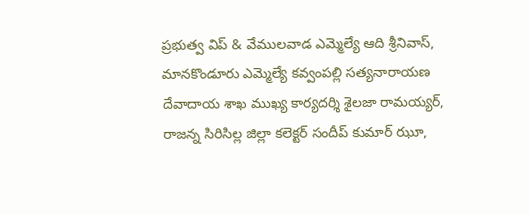ప్రభుత్వ విప్ & వేములవాడ ఎమ్మెల్యే ఆది శ్రీనివాస్, మానకొండూరు ఎమ్మెల్యే కవ్వంపల్లి సత్యనారాయణ దేవాదాయ శాఖ ముఖ్య కార్యదర్శి శైలజా రామయ్యర్, రాజన్న సిరిసిల్ల జిల్లా కలెక్టర్ సందీప్ కుమార్ ఝూ,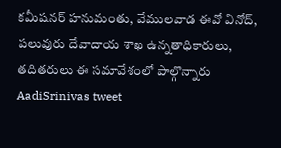కమీషనర్ హనుమంతు, వేములవాడ ఈవో వినోద్, పలువురు దేవాదాయ శాఖ ఉన్నతాధికారులు, తదితరులు ఈ సమావేశంలో పాల్గొన్నారు
AadiSrinivas tweet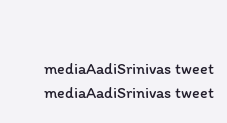mediaAadiSrinivas tweet mediaAadiSrinivas tweet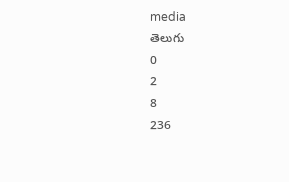media
తెలుగు
0
2
8
236